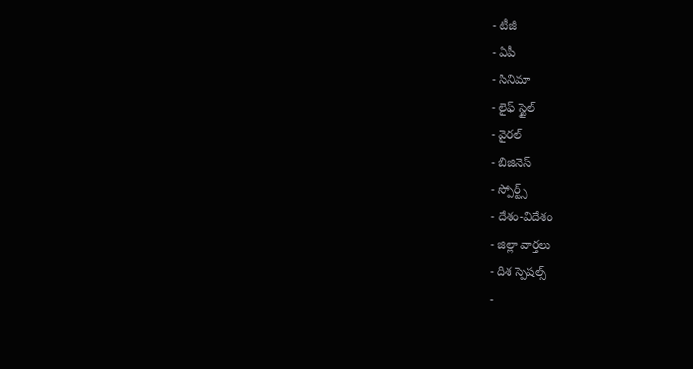- టీజీ
- ఏపీ
- సినిమా
- లైఫ్ స్టైల్
- వైరల్
- బిజినెస్
- స్పోర్ట్స్
- దేశం-విదేశం
- జిల్లా వార్తలు
- దిశ స్పెషల్స్
-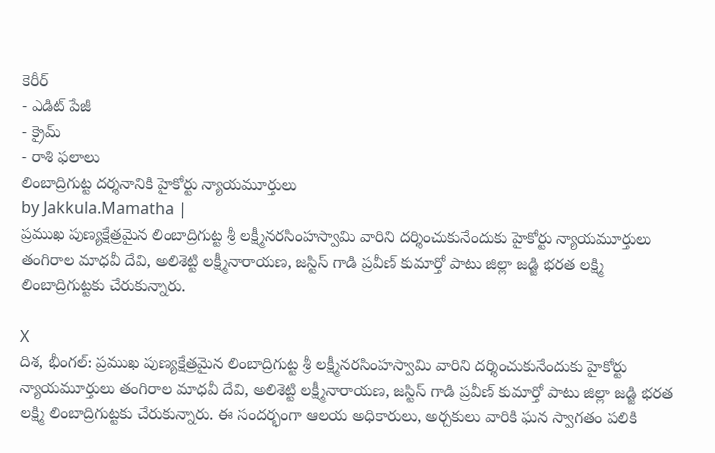కెరీర్
- ఎడిట్ పేజీ
- క్రైమ్
- రాశి ఫలాలు
లింబాద్రిగుట్ట దర్శనానికి హైకోర్టు న్యాయమూర్తులు
by Jakkula.Mamatha |
ప్రముఖ పుణ్యక్షేత్రమైన లింబాద్రిగుట్ట శ్రీ లక్ష్మీనరసింహస్వామి వారిని దర్శించుకునేందుకు హైకోర్టు న్యాయమూర్తులు తంగిరాల మాధవీ దేవి, అలిశెట్టి లక్ష్మీనారాయణ, జస్టిస్ గాడి ప్రవీణ్ కుమార్తో పాటు జిల్లా జడ్జి భరత లక్ష్మి లింబాద్రిగుట్టకు చేరుకున్నారు.

X
దిశ, భీంగల్: ప్రముఖ పుణ్యక్షేత్రమైన లింబాద్రిగుట్ట శ్రీ లక్ష్మీనరసింహస్వామి వారిని దర్శించుకునేందుకు హైకోర్టు న్యాయమూర్తులు తంగిరాల మాధవీ దేవి, అలిశెట్టి లక్ష్మీనారాయణ, జస్టిస్ గాడి ప్రవీణ్ కుమార్తో పాటు జిల్లా జడ్జి భరత లక్ష్మి లింబాద్రిగుట్టకు చేరుకున్నారు. ఈ సందర్భంగా ఆలయ అధికారులు, అర్చకులు వారికి ఘన స్వాగతం పలికి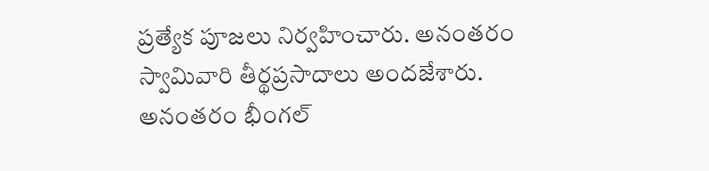ప్రత్యేక పూజలు నిర్వహించారు. అనంతరం స్వామివారి తీర్థప్రసాదాలు అందజేశారు. అనంతరం భీంగల్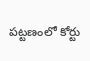పట్టణంలో కోర్టు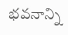భవనాన్ని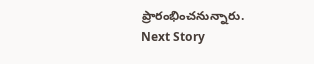ప్రారంభించనున్నారు.
Next Story